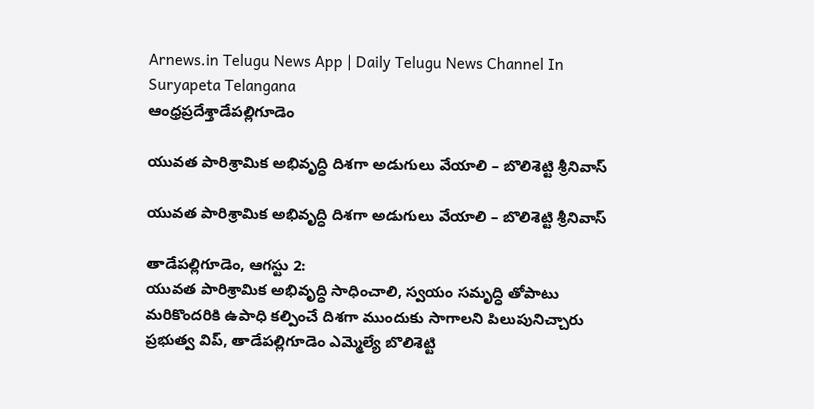Arnews.in Telugu News App | Daily Telugu News Channel In Suryapeta Telangana
ఆంధ్రప్రదేశ్తాడేపల్లిగూడెం

యువత పారిశ్రామిక అభివృద్ధి దిశగా అడుగులు వేయాలి – బొలిశెట్టి శ్రీనివాస్

యువత పారిశ్రామిక అభివృద్ధి దిశగా అడుగులు వేయాలి – బొలిశెట్టి శ్రీనివాస్

తాడేపల్లిగూడెం, ఆగస్టు 2:
యువత పారిశ్రామిక అభివృద్ధి సాధించాలి, స్వయం సమృద్ధి తోపాటు మరికొందరికి ఉపాధి కల్పించే దిశగా ముందుకు సాగాలని పిలుపునిచ్చారు ప్రభుత్వ విప్, తాడేపల్లిగూడెం ఎమ్మెల్యే బొలిశెట్టి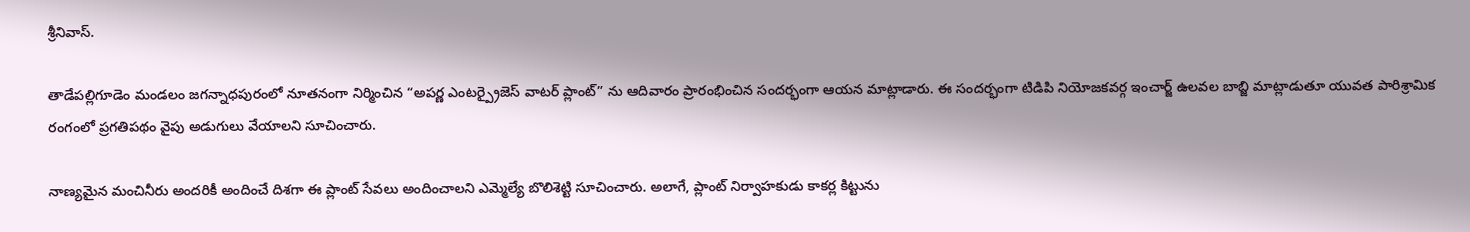శ్రీనివాస్.

తాడేపల్లిగూడెం మండలం జగన్నాధపురంలో నూతనంగా నిర్మించిన “అపర్ణ ఎంటర్ప్రైజెస్ వాటర్ ప్లాంట్” ను ఆదివారం ప్రారంభించిన సందర్భంగా ఆయన మాట్లాడారు. ఈ సందర్భంగా టిడిపి నియోజకవర్గ ఇంచార్జ్ ఉలవల బాబ్జి మాట్లాడుతూ యువత పారిశ్రామిక రంగంలో ప్రగతిపథం వైపు అడుగులు వేయాలని సూచించారు.

నాణ్యమైన మంచినీరు అందరికీ అందించే దిశగా ఈ ప్లాంట్ సేవలు అందించాలని ఎమ్మెల్యే బొలిశెట్టి సూచించారు. అలాగే, ప్లాంట్ నిర్వాహకుడు కాకర్ల కిట్టును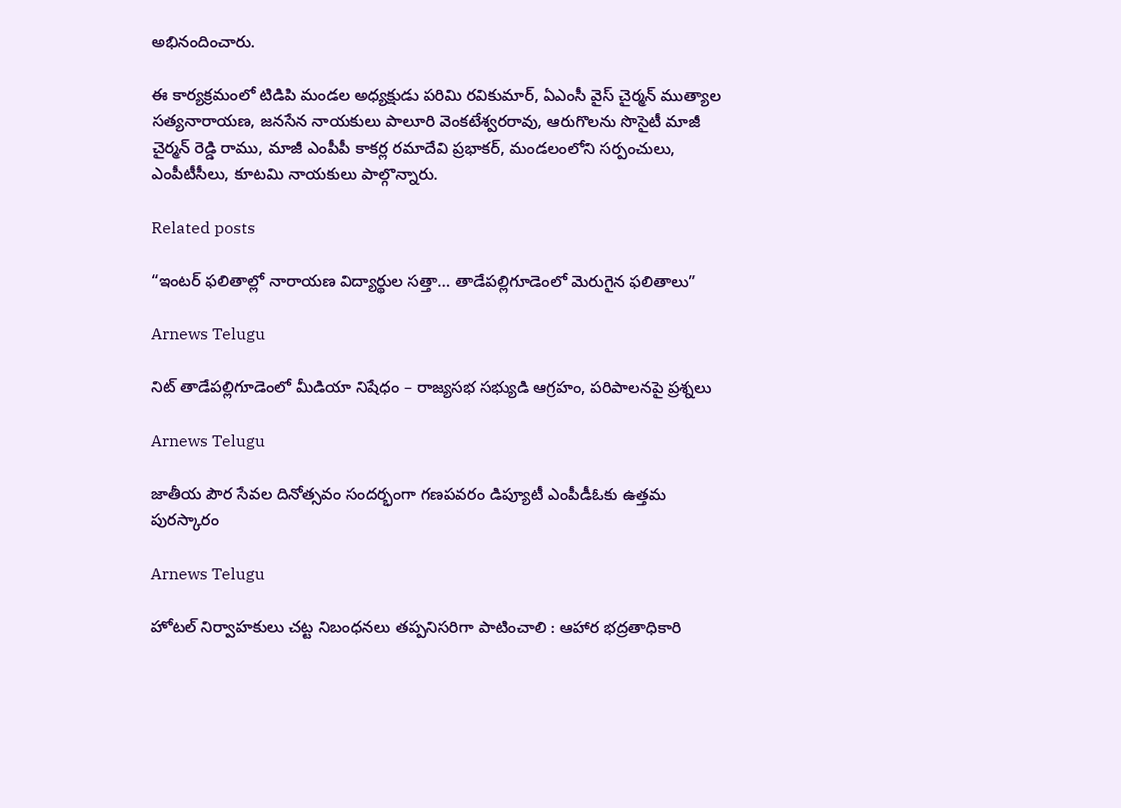అభినందించారు.

ఈ కార్యక్రమంలో టిడిపి మండల అధ్యక్షుడు పరిమి రవికుమార్, ఏఎంసీ వైస్ చైర్మన్ ముత్యాల సత్యనారాయణ, జనసేన నాయకులు పాలూరి వెంకటేశ్వరరావు, ఆరుగొలను సొసైటీ మాజీ చైర్మన్ రెడ్డి రాము, మాజీ ఎంపీపీ కాకర్ల రమాదేవి ప్రభాకర్, మండలంలోని సర్పంచులు, ఎంపీటీసీలు, కూటమి నాయకులు పాల్గొన్నారు.

Related posts

“ఇంటర్ ఫలితాల్లో నారాయణ విద్యార్థుల సత్తా… తాడేపల్లిగూడెంలో మెరుగైన ఫలితాలు”

Arnews Telugu

నిట్ తాడేపల్లిగూడెంలో మీడియా నిషేధం – రాజ్యసభ సభ్యుడి ఆగ్రహం, పరిపాలనపై ప్రశ్నలు

Arnews Telugu

జాతీయ పౌర సేవల దినోత్సవం సందర్భంగా గణపవరం డిప్యూటీ ఎంపీడీఓకు ఉత్తమ పురస్కారం

Arnews Telugu

హోటల్ నిర్వాహకులు చట్ట నిబంధనలు తప్పనిసరిగా పాటించాలి : ఆహార భద్రతాధికారి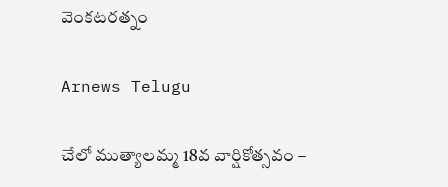వెంకటరత్నం

Arnews Telugu

చేలో ముత్యాలమ్మ 18వ వార్షికోత్సవం –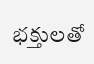భక్తులతో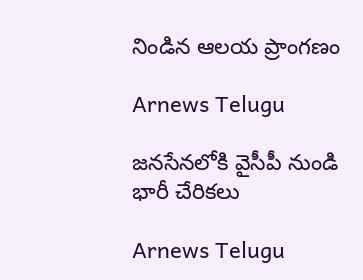నిండిన ఆలయ ప్రాంగణం

Arnews Telugu

జనసేనలోకి వైసీపీ నుండి భారీ చేరికలు

Arnews Telugu